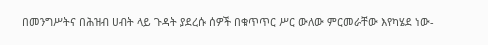በመንግሥትና በሕዝብ ሀብት ላይ ጉዳት ያደረሱ ሰዎች በቁጥጥር ሥር ውለው ምርመራቸው እየካሄደ ነው-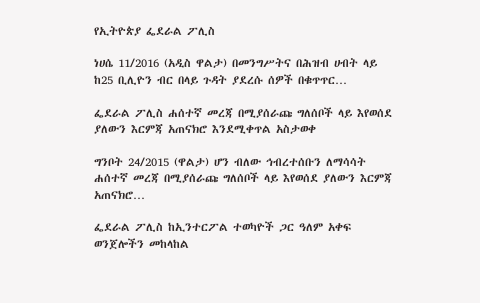የኢትዮጵያ ፌደራል ፖሊስ

ነሀሴ 11/2016 (አዲስ ዋልታ) በመንግሥትና በሕዝብ ሀብት ላይ ከ25 ቢሊዮን ብር በላይ ጉዳት ያደረሱ ሰዎች በቁጥጥር…

ፌደራል ፖሊስ ሐሰተኛ መረጃ በሚያሰራጩ ግለሰቦች ላይ እየወሰደ ያለውን እርምጃ አጠናክሮ እንደሚቀጥል አስታወቀ

ግንቦት 24/2015 (ዋልታ) ሆን ብለው ኅብረተሰቡን ለማሳሳት ሐሰተኛ መረጃ በሚያሰራጩ ግለሰቦች ላይ እየወሰደ ያለውን እርምጃ አጠናክሮ…

ፌደራል ፖሊስ ከኢንተርፖል ተወካዮች ጋር ዓለም አቀፍ ወንጀሎችን መከላከል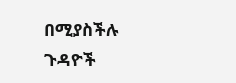በሚያስችሉ ጉዳዮች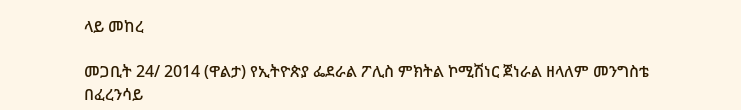ላይ መከረ

መጋቢት 24/ 2014 (ዋልታ) የኢትዮጵያ ፌደራል ፖሊስ ምክትል ኮሚሽነር ጀነራል ዘላለም መንግስቴ በፈረንሳይ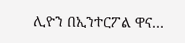ሊዮን በኢንተርፖል ዋና…